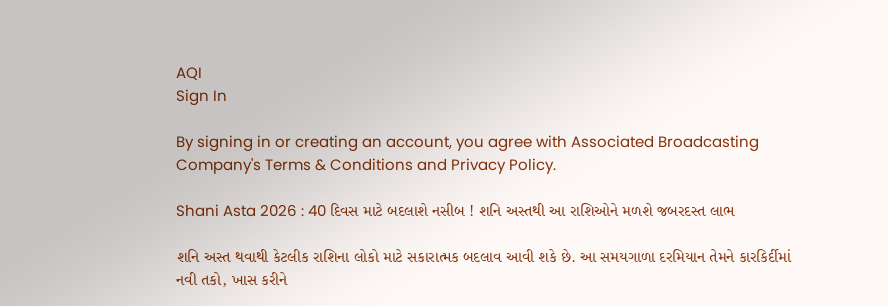AQI
Sign In

By signing in or creating an account, you agree with Associated Broadcasting Company's Terms & Conditions and Privacy Policy.

Shani Asta 2026 : 40 દિવસ માટે બદલાશે નસીબ ! શનિ અસ્તથી આ રાશિઓને મળશે જબરદસ્ત લાભ

શનિ અસ્ત થવાથી કેટલીક રાશિના લોકો માટે સકારાત્મક બદલાવ આવી શકે છે. આ સમયગાળા દરમિયાન તેમને કારકિર્દીમાં નવી તકો, ખાસ કરીને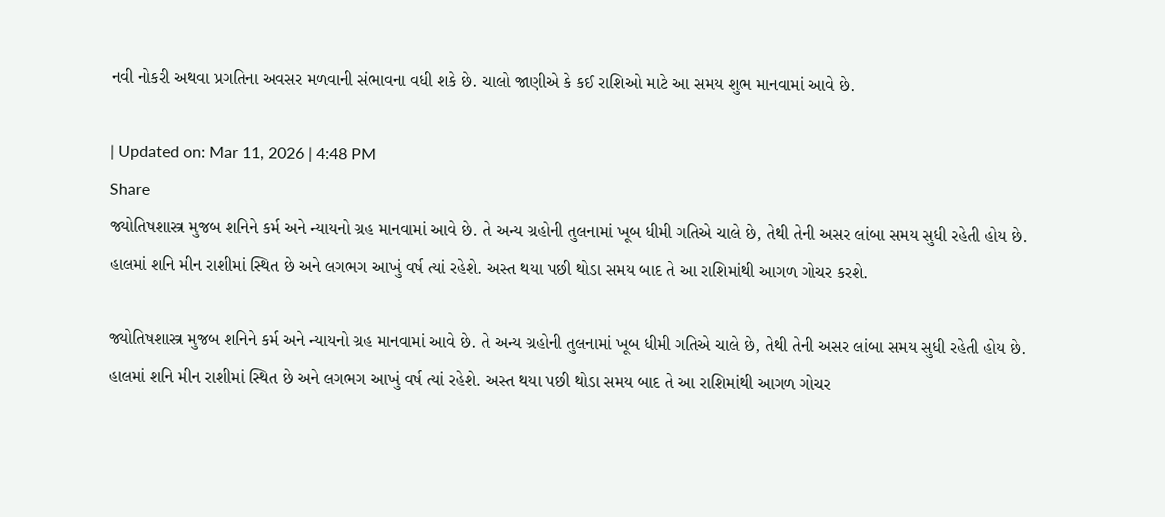નવી નોકરી અથવા પ્રગતિના અવસર મળવાની સંભાવના વધી શકે છે. ચાલો જાણીએ કે કઈ રાશિઓ માટે આ સમય શુભ માનવામાં આવે છે.

| Updated on: Mar 11, 2026 | 4:48 PM
Share
જ્યોતિષશાસ્ત્ર મુજબ શનિને કર્મ અને ન્યાયનો ગ્રહ માનવામાં આવે છે. તે અન્ય ગ્રહોની તુલનામાં ખૂબ ધીમી ગતિએ ચાલે છે, તેથી તેની અસર લાંબા સમય સુધી રહેતી હોય છે. હાલમાં શનિ મીન રાશીમાં સ્થિત છે અને લગભગ આખું વર્ષ ત્યાં રહેશે. અસ્ત થયા પછી થોડા સમય બાદ તે આ રાશિમાંથી આગળ ગોચર કરશે.

જ્યોતિષશાસ્ત્ર મુજબ શનિને કર્મ અને ન્યાયનો ગ્રહ માનવામાં આવે છે. તે અન્ય ગ્રહોની તુલનામાં ખૂબ ધીમી ગતિએ ચાલે છે, તેથી તેની અસર લાંબા સમય સુધી રહેતી હોય છે. હાલમાં શનિ મીન રાશીમાં સ્થિત છે અને લગભગ આખું વર્ષ ત્યાં રહેશે. અસ્ત થયા પછી થોડા સમય બાદ તે આ રાશિમાંથી આગળ ગોચર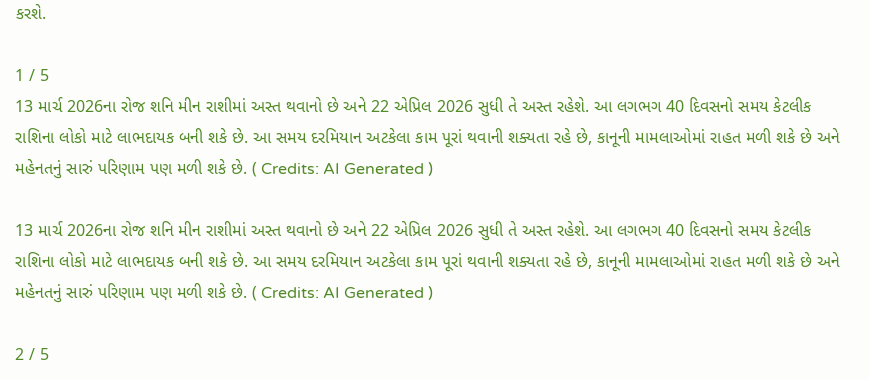કરશે.

1 / 5
13 માર્ચ 2026ના રોજ શનિ મીન રાશીમાં અસ્ત થવાનો છે અને 22 એપ્રિલ 2026 સુધી તે અસ્ત રહેશે. આ લગભગ 40 દિવસનો સમય કેટલીક રાશિના લોકો માટે લાભદાયક બની શકે છે. આ સમય દરમિયાન અટકેલા કામ પૂરાં થવાની શક્યતા રહે છે, કાનૂની મામલાઓમાં રાહત મળી શકે છે અને મહેનતનું સારું પરિણામ પણ મળી શકે છે. ( Credits: AI Generated )

13 માર્ચ 2026ના રોજ શનિ મીન રાશીમાં અસ્ત થવાનો છે અને 22 એપ્રિલ 2026 સુધી તે અસ્ત રહેશે. આ લગભગ 40 દિવસનો સમય કેટલીક રાશિના લોકો માટે લાભદાયક બની શકે છે. આ સમય દરમિયાન અટકેલા કામ પૂરાં થવાની શક્યતા રહે છે, કાનૂની મામલાઓમાં રાહત મળી શકે છે અને મહેનતનું સારું પરિણામ પણ મળી શકે છે. ( Credits: AI Generated )

2 / 5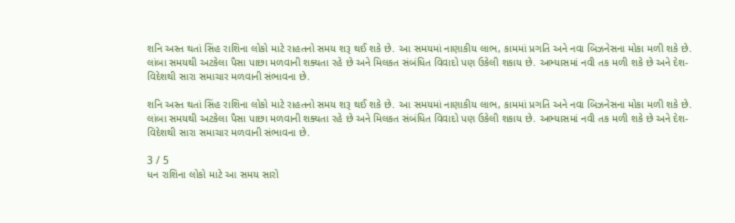શનિ અસ્ત થતાં સિંહ રાશિના લોકો માટે રાહતનો સમય શરૂ થઈ શકે છે. આ સમયમાં નાણાકીય લાભ, કામમાં પ્રગતિ અને નવા બિઝનેસના મોકા મળી શકે છે. લાંબા સમયથી અટકેલા પૈસા પાછા મળવાની શક્યતા રહે છે અને મિલકત સંબંધિત વિવાદો પણ ઉકેલી શકાય છે. અભ્યાસમાં નવી તક મળી શકે છે અને દેશ-વિદેશથી સારા સમાચાર મળવાની સંભાવના છે.

શનિ અસ્ત થતાં સિંહ રાશિના લોકો માટે રાહતનો સમય શરૂ થઈ શકે છે. આ સમયમાં નાણાકીય લાભ, કામમાં પ્રગતિ અને નવા બિઝનેસના મોકા મળી શકે છે. લાંબા સમયથી અટકેલા પૈસા પાછા મળવાની શક્યતા રહે છે અને મિલકત સંબંધિત વિવાદો પણ ઉકેલી શકાય છે. અભ્યાસમાં નવી તક મળી શકે છે અને દેશ-વિદેશથી સારા સમાચાર મળવાની સંભાવના છે.

3 / 5
ધન રાશિના લોકો માટે આ સમય સારો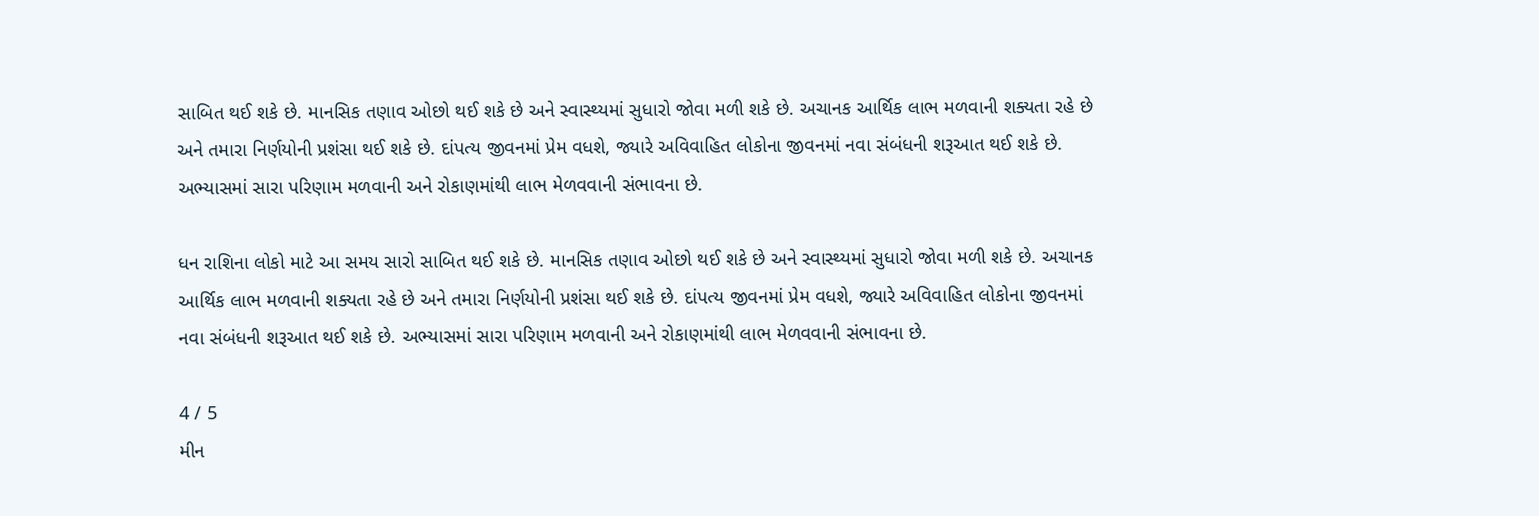સાબિત થઈ શકે છે. માનસિક તણાવ ઓછો થઈ શકે છે અને સ્વાસ્થ્યમાં સુધારો જોવા મળી શકે છે. અચાનક આર્થિક લાભ મળવાની શક્યતા રહે છે અને તમારા નિર્ણયોની પ્રશંસા થઈ શકે છે. દાંપત્ય જીવનમાં પ્રેમ વધશે, જ્યારે અવિવાહિત લોકોના જીવનમાં નવા સંબંધની શરૂઆત થઈ શકે છે. અભ્યાસમાં સારા પરિણામ મળવાની અને રોકાણમાંથી લાભ મેળવવાની સંભાવના છે.

ધન રાશિના લોકો માટે આ સમય સારો સાબિત થઈ શકે છે. માનસિક તણાવ ઓછો થઈ શકે છે અને સ્વાસ્થ્યમાં સુધારો જોવા મળી શકે છે. અચાનક આર્થિક લાભ મળવાની શક્યતા રહે છે અને તમારા નિર્ણયોની પ્રશંસા થઈ શકે છે. દાંપત્ય જીવનમાં પ્રેમ વધશે, જ્યારે અવિવાહિત લોકોના જીવનમાં નવા સંબંધની શરૂઆત થઈ શકે છે. અભ્યાસમાં સારા પરિણામ મળવાની અને રોકાણમાંથી લાભ મેળવવાની સંભાવના છે.

4 / 5
મીન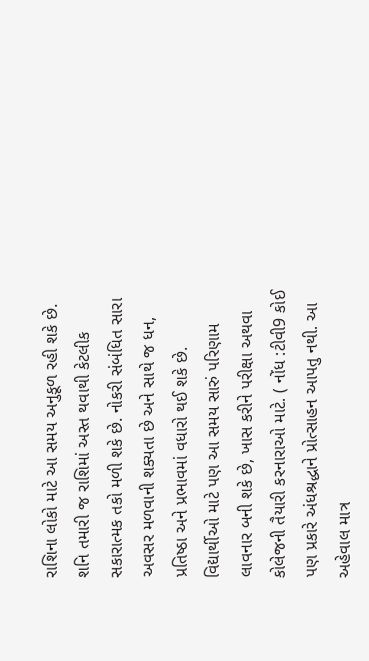રાશિના લોકો માટે આ સમય અનુકૂળ રહી શકે છે. શનિ તમારી જ રાશિમાં અસ્ત થવાથી કેટલીક સકારાત્મક તકો મળી શકે છે. નોકરી સંબંધિત સારા અવસર મળવાની શક્યતા છે અને સાથે જ ધન, પ્રતિષ્ઠા અને પ્રભાવમાં વધારો થઈ શકે છે. વિદ્યાર્થીઓ માટે પણ આ સમય સારું પરિણામ લાવનાર બની શકે છે, ખાસ કરીને પરીક્ષા અથવા કોલેજની તૈયારી કરનારાઓ માટે. ( નોંધ :ટીવી9 કોઈ પણ પ્રકારે અંધશ્રદ્ધાને પ્રોત્સાહન આપતુ નથી. આ અહેવાલ માત્ર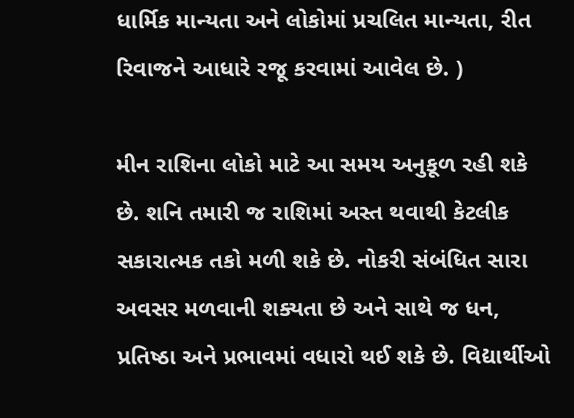ધાર્મિક માન્યતા અને લોકોમાં પ્રચલિત માન્યતા, રીત રિવાજને આધારે રજૂ કરવામાં આવેલ છે. )

મીન રાશિના લોકો માટે આ સમય અનુકૂળ રહી શકે છે. શનિ તમારી જ રાશિમાં અસ્ત થવાથી કેટલીક સકારાત્મક તકો મળી શકે છે. નોકરી સંબંધિત સારા અવસર મળવાની શક્યતા છે અને સાથે જ ધન, પ્રતિષ્ઠા અને પ્રભાવમાં વધારો થઈ શકે છે. વિદ્યાર્થીઓ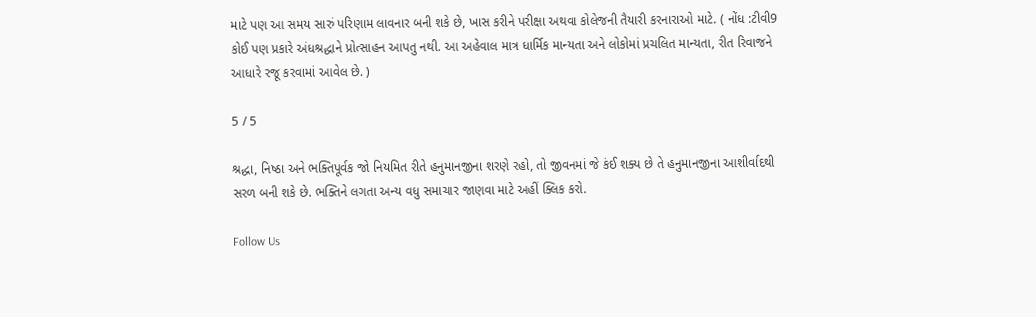માટે પણ આ સમય સારું પરિણામ લાવનાર બની શકે છે, ખાસ કરીને પરીક્ષા અથવા કોલેજની તૈયારી કરનારાઓ માટે. ( નોંધ :ટીવી9 કોઈ પણ પ્રકારે અંધશ્રદ્ધાને પ્રોત્સાહન આપતુ નથી. આ અહેવાલ માત્ર ધાર્મિક માન્યતા અને લોકોમાં પ્રચલિત માન્યતા, રીત રિવાજને આધારે રજૂ કરવામાં આવેલ છે. )

5 / 5

શ્રદ્ધા, નિષ્ઠા અને ભક્તિપૂર્વક જો નિયમિત રીતે હનુમાનજીના શરણે રહો, તો જીવનમાં જે કંઈ શક્ય છે તે હનુમાનજીના આશીર્વાદથી સરળ બની શકે છે. ભક્તિને લગતા અન્ય વધુ સમાચાર જાણવા માટે અહીં ક્લિક કરો.

Follow Us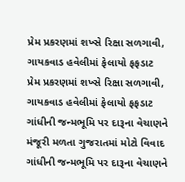પ્રેમ પ્રકરણમાં શખ્સે રિક્ષા સળગાવી, ગાયકવાડ હવેલીમાં ફેલાયો ફફડાટ
પ્રેમ પ્રકરણમાં શખ્સે રિક્ષા સળગાવી, ગાયકવાડ હવેલીમાં ફેલાયો ફફડાટ
ગાંધીની જન્મભૂમિ પર દારૂના વેચાણને મંજૂરી મળતા ગુજરાતમાં મોટો વિવાદ
ગાંધીની જન્મભૂમિ પર દારૂના વેચાણને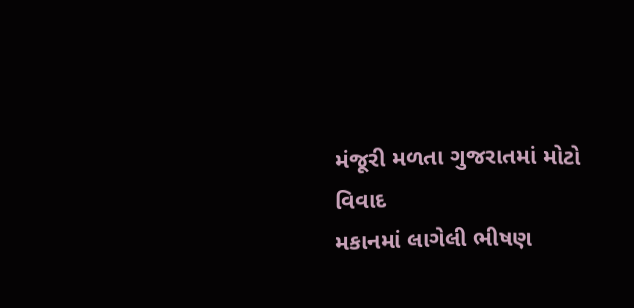મંજૂરી મળતા ગુજરાતમાં મોટો વિવાદ
મકાનમાં લાગેલી ભીષણ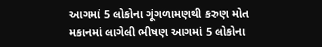આગમાં 5 લોકોના ગૂંગળામણથી કરુણ મોત
મકાનમાં લાગેલી ભીષણ આગમાં 5 લોકોના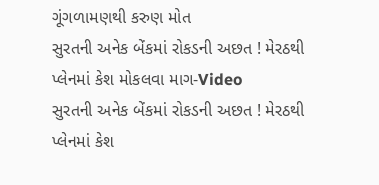ગૂંગળામણથી કરુણ મોત
સુરતની અનેક બેંકમાં રોકડની અછત ! મેરઠથી પ્લેનમાં કેશ મોકલવા માગ-Video
સુરતની અનેક બેંકમાં રોકડની અછત ! મેરઠથી પ્લેનમાં કેશ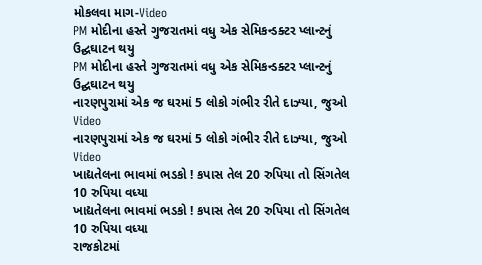મોકલવા માગ-Video
PM મોદીના હસ્તે ગુજરાતમાં વધુ એક સેમિકન્ડક્ટર પ્લાન્ટનું ઉદ્ઘઘાટન થયુ
PM મોદીના હસ્તે ગુજરાતમાં વધુ એક સેમિકન્ડક્ટર પ્લાન્ટનું ઉદ્ઘઘાટન થયુ
નારણપુરામાં એક જ ઘરમાં 5 લોકો ગંભીર રીતે દાઝ્યા, જુઓ Video
નારણપુરામાં એક જ ઘરમાં 5 લોકો ગંભીર રીતે દાઝ્યા, જુઓ Video
ખાદ્યતેલના ભાવમાં ભડકો ! કપાસ તેલ 20 રુપિયા તો સિંગતેલ 10 રુપિયા વધ્યા
ખાદ્યતેલના ભાવમાં ભડકો ! કપાસ તેલ 20 રુપિયા તો સિંગતેલ 10 રુપિયા વધ્યા
રાજકોટમાં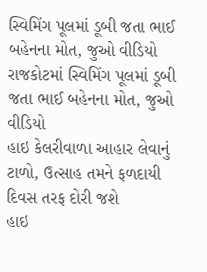સ્વિમિંગ પૂલમાં ડૂબી જતા ભાઈ બહેનના મોત, જુઓ વીડિયો
રાજકોટમાં સ્વિમિંગ પૂલમાં ડૂબી જતા ભાઈ બહેનના મોત, જુઓ વીડિયો
હાઇ કેલરીવાળા આહાર લેવાનું ટાળો, ઉત્સાહ તમને ફળદાયી દિવસ તરફ દોરી જશે
હાઇ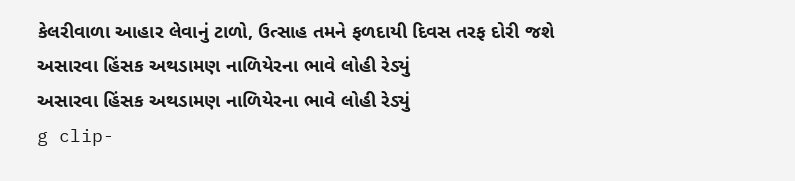કેલરીવાળા આહાર લેવાનું ટાળો, ઉત્સાહ તમને ફળદાયી દિવસ તરફ દોરી જશે
અસારવા હિંસક અથડામણ નાળિયેરના ભાવે લોહી રેડ્યું
અસારવા હિંસક અથડામણ નાળિયેરના ભાવે લોહી રેડ્યું
g clip-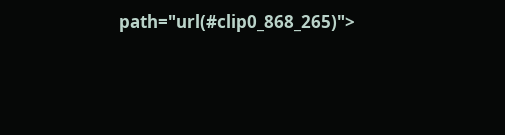path="url(#clip0_868_265)">